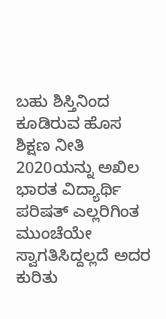ಬಹು ಶಿಸ್ತಿನಿಂದ ಕೂಡಿರುವ ಹೊಸ ಶಿಕ್ಷಣ ನೀತಿ 2020ಯನ್ನು ಅಖಿಲ ಭಾರತ ವಿದ್ಯಾರ್ಥಿ ಪರಿಷತ್ ಎಲ್ಲರಿಗಿಂತ ಮುಂಚೆಯೇ ಸ್ವಾಗತಿಸಿದ್ದಲ್ಲದೆ ಅದರ ಕುರಿತು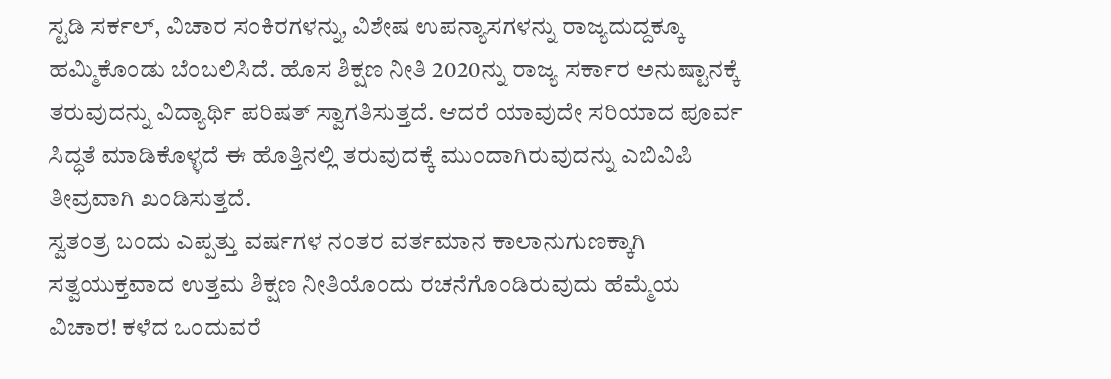ಸ್ಟಡಿ ಸರ್ಕಲ್, ವಿಚಾರ ಸಂಕಿರಗಳನ್ನು, ವಿಶೇಷ ಉಪನ್ಯಾಸಗಳನ್ನು ರಾಜ್ಯದುದ್ದಕ್ಕೂ ಹಮ್ಮಿಕೊಂಡು ಬೆಂಬಲಿಸಿದೆ. ಹೊಸ ಶಿಕ್ಷಣ ನೀತಿ 2020ನ್ನು ರಾಜ್ಯ ಸರ್ಕಾರ ಅನುಷ್ಟಾನಕ್ಕೆ ತರುವುದನ್ನು ವಿದ್ಯಾರ್ಥಿ ಪರಿಷತ್ ಸ್ವಾಗತಿಸುತ್ತದೆ. ಆದರೆ ಯಾವುದೇ ಸರಿಯಾದ ಪೂರ್ವ ಸಿದ್ಧತೆ ಮಾಡಿಕೊಳ್ಳದೆ ಈ ಹೊತ್ತಿನಲ್ಲಿ ತರುವುದಕ್ಕೆ ಮುಂದಾಗಿರುವುದನ್ನು ಎಬಿವಿಪಿ ತೀವ್ರವಾಗಿ ಖಂಡಿಸುತ್ತದೆ.
ಸ್ವತಂತ್ರ ಬಂದು ಎಪ್ಪತ್ತು ವರ್ಷಗಳ ನಂತರ ವರ್ತಮಾನ ಕಾಲಾನುಗುಣಕ್ಕಾಗಿ ಸತ್ವಯುಕ್ತವಾದ ಉತ್ತಮ ಶಿಕ್ಷಣ ನೀತಿಯೊಂದು ರಚನೆಗೊಂಡಿರುವುದು ಹೆಮ್ಮೆಯ ವಿಚಾರ! ಕಳೆದ ಒಂದುವರೆ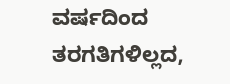ವರ್ಷದಿಂದ ತರಗತಿಗಳಿಲ್ಲದ,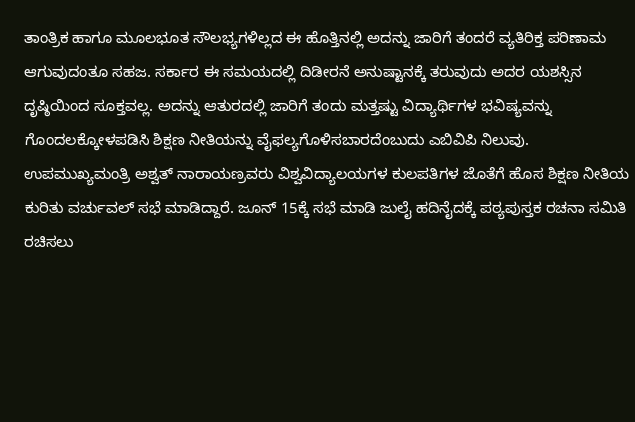ತಾಂತ್ರಿಕ ಹಾಗೂ ಮೂಲಭೂತ ಸೌಲಭ್ಯಗಳಿಲ್ಲದ ಈ ಹೊತ್ತಿನಲ್ಲಿ ಅದನ್ನು ಜಾರಿಗೆ ತಂದರೆ ವ್ಯತಿರಿಕ್ತ ಪರಿಣಾಮ ಆಗುವುದಂತೂ ಸಹಜ. ಸರ್ಕಾರ ಈ ಸಮಯದಲ್ಲಿ ದಿಡೀರನೆ ಅನುಷ್ಟಾನಕ್ಕೆ ತರುವುದು ಅದರ ಯಶಸ್ಸಿನ ದೃಷ್ಠಿಯಿಂದ ಸೂಕ್ತವಲ್ಲ. ಅದನ್ನು ಆತುರದಲ್ಲಿ ಜಾರಿಗೆ ತಂದು ಮತ್ತಷ್ಟು ವಿದ್ಯಾರ್ಥಿಗಳ ಭವಿಷ್ಯವನ್ನು ಗೊಂದಲಕ್ಕೋಳಪಡಿಸಿ ಶಿಕ್ಷಣ ನೀತಿಯನ್ನು ವೈಫಲ್ಯಗೊಳಿಸಬಾರದೆಂಬುದು ಎಬಿವಿಪಿ ನಿಲುವು.
ಉಪಮುಖ್ಯಮಂತ್ರಿ ಅಶ್ವತ್ ನಾರಾಯಣ್ರವರು ವಿಶ್ವವಿದ್ಯಾಲಯಗಳ ಕುಲಪತಿಗಳ ಜೊತೆಗೆ ಹೊಸ ಶಿಕ್ಷಣ ನೀತಿಯ ಕುರಿತು ವರ್ಚುವಲ್ ಸಭೆ ಮಾಡಿದ್ದಾರೆ. ಜೂನ್ 15ಕ್ಕೆ ಸಭೆ ಮಾಡಿ ಜುಲೈ ಹದಿನೈದಕ್ಕೆ ಪಠ್ಯಪುಸ್ತಕ ರಚನಾ ಸಮಿತಿ ರಚಿಸಲು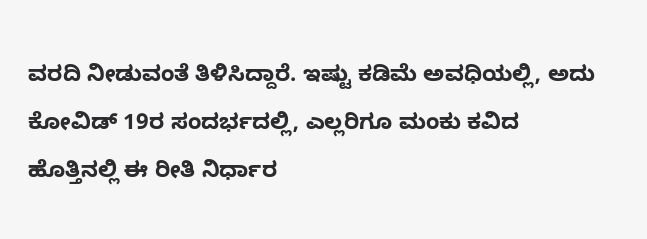ವರದಿ ನೀಡುವಂತೆ ತಿಳಿಸಿದ್ದಾರೆ. ಇಷ್ಟು ಕಡಿಮೆ ಅವಧಿಯಲ್ಲಿ, ಅದು ಕೋವಿಡ್ 19ರ ಸಂದರ್ಭದಲ್ಲಿ, ಎಲ್ಲರಿಗೂ ಮಂಕು ಕವಿದ ಹೊತ್ತಿನಲ್ಲಿ ಈ ರೀತಿ ನಿರ್ಧಾರ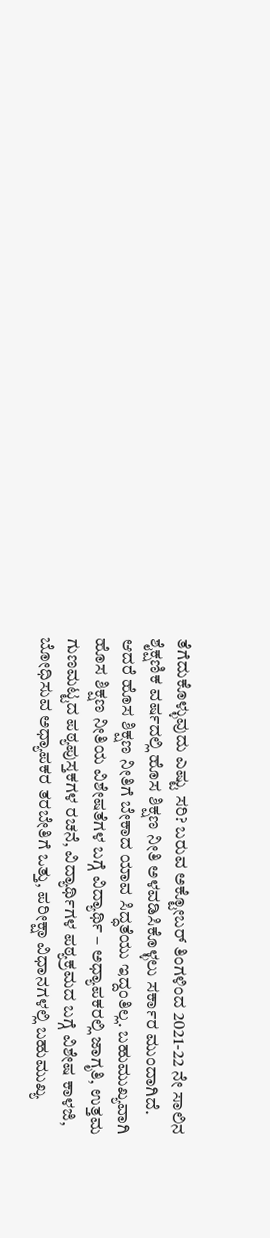ತೆಗೆದುಕೊಳ್ಳುವುದು ಎಷ್ಟು ಸರಿ? ಬರುವ ಅಕ್ಟೋಬರ್ ತಿಂಗಳಿಂದ 2021-22 ನೇ ಸಾಲಿನ ಶೈಕ್ಷಣಿಕ ವರ್ಷದಲ್ಲಿ ಹೊಸ ಶಿಕ್ಷಣ ನೀತಿ ಅಳವಡಿಸಿಕೊಳ್ಳಲು ಸರ್ಕಾರ ಮುಂದಾಗಿದೆ. ಆದರೆ ಹೊಸ ಶಿಕ್ಷಣ ನೀತಿಗೆ ಬೇಕಾದ ಯಾವ ಸಿದ್ಧತೆಯು ಇದ್ದಂತಿಲ್ಲ. ಬಹುಮುಖ್ಯವಾಗಿ ಹೊಸ ಶಿಕ್ಷಣ ನೀತಿಯ ವಿಶೇಷತೆಗಳ ಬಗ್ಗೆ ವಿದ್ಯಾರ್ಥಿ – ಅಧ್ಯಾಪಕರಲ್ಲಿ ಜಾಗೃತಿ, ಉತ್ತಮ ಗುಣಮಟ್ಟದ ಪಠ್ಯಪುಸ್ತಕಗಳ ರಚನೆ, ವಿದ್ಯಾರ್ಥಿಗಳ ಪಠ್ಯಕ್ರಮದ ಬಗ್ಗೆ ವಿಶೇಷ ಕಾಳಜಿ, ಬೋಧಿಸುವ ಅಧ್ಯಾಪಕರ ತರಬೇತಿಗೆ ಒತ್ತು, ಪರೀಕ್ಷಾ ವಿಧಾನಗಳಲ್ಲಿ ಬಹುಮುಖ್ಯ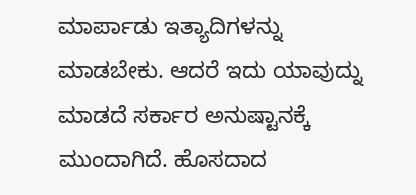ಮಾರ್ಪಾಡು ಇತ್ಯಾದಿಗಳನ್ನು ಮಾಡಬೇಕು. ಆದರೆ ಇದು ಯಾವುದ್ನು ಮಾಡದೆ ಸರ್ಕಾರ ಅನುಷ್ಟಾನಕ್ಕೆ ಮುಂದಾಗಿದೆ. ಹೊಸದಾದ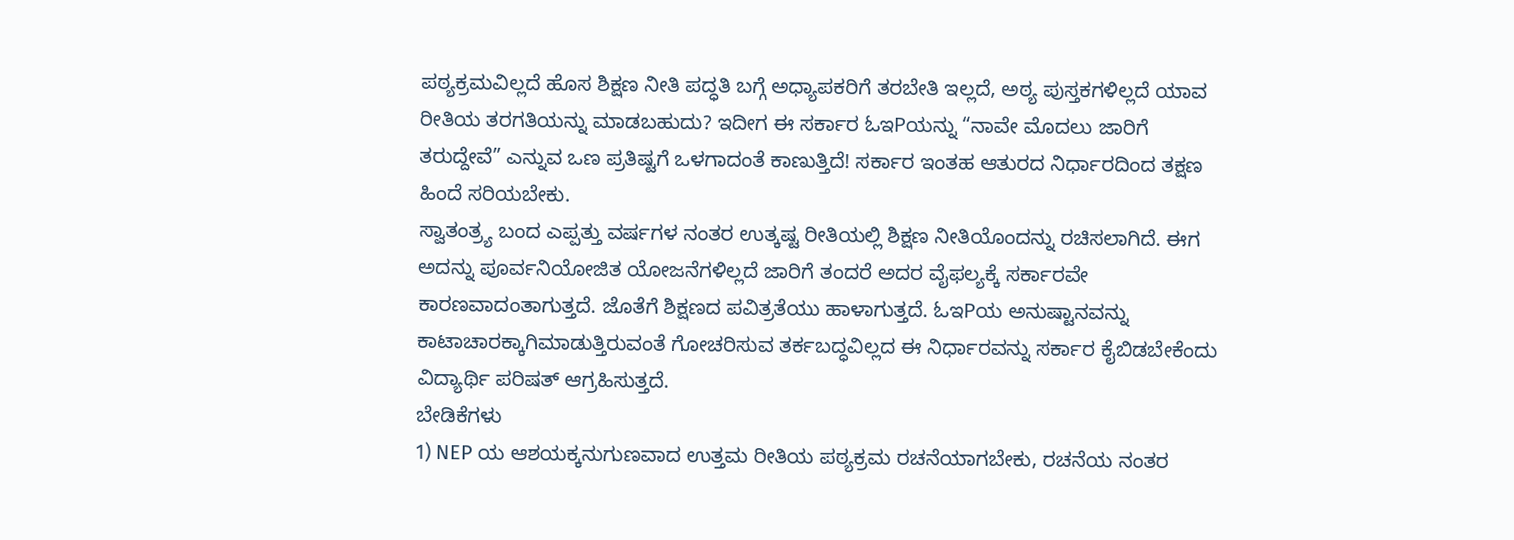ಪಠ್ಯಕ್ರಮವಿಲ್ಲದೆ ಹೊಸ ಶಿಕ್ಷಣ ನೀತಿ ಪದ್ಧತಿ ಬಗ್ಗೆ ಅಧ್ಯಾಪಕರಿಗೆ ತರಬೇತಿ ಇಲ್ಲದೆ, ಅಠ್ಯ ಪುಸ್ತಕಗಳಿಲ್ಲದೆ ಯಾವ ರೀತಿಯ ತರಗತಿಯನ್ನು ಮಾಡಬಹುದು? ಇದೀಗ ಈ ಸರ್ಕಾರ ಓಇPಯನ್ನು “ನಾವೇ ಮೊದಲು ಜಾರಿಗೆ ತರುದ್ದೇವೆ” ಎನ್ನುವ ಒಣ ಪ್ರತಿಷ್ಟಗೆ ಒಳಗಾದಂತೆ ಕಾಣುತ್ತಿದೆ! ಸರ್ಕಾರ ಇಂತಹ ಆತುರದ ನಿರ್ಧಾರದಿಂದ ತಕ್ಷಣ ಹಿಂದೆ ಸರಿಯಬೇಕು.
ಸ್ವಾತಂತ್ರ್ಯ ಬಂದ ಎಪ್ಪತ್ತು ವರ್ಷಗಳ ನಂತರ ಉತ್ಕಷ್ಟ ರೀತಿಯಲ್ಲಿ ಶಿಕ್ಷಣ ನೀತಿಯೊಂದನ್ನು ರಚಿಸಲಾಗಿದೆ. ಈಗ ಅದನ್ನು ಪೂರ್ವನಿಯೋಜಿತ ಯೋಜನೆಗಳಿಲ್ಲದೆ ಜಾರಿಗೆ ತಂದರೆ ಅದರ ವೈಫಲ್ಯಕ್ಕೆ ಸರ್ಕಾರವೇ ಕಾರಣವಾದಂತಾಗುತ್ತದೆ. ಜೊತೆಗೆ ಶಿಕ್ಷಣದ ಪವಿತ್ರತೆಯು ಹಾಳಾಗುತ್ತದೆ. ಓಇPಯ ಅನುಷ್ಟಾನವನ್ನು ಕಾಟಾಚಾರಕ್ಕಾಗಿಮಾಡುತ್ತಿರುವಂತೆ ಗೋಚರಿಸುವ ತರ್ಕಬದ್ಧವಿಲ್ಲದ ಈ ನಿರ್ಧಾರವನ್ನು ಸರ್ಕಾರ ಕೈಬಿಡಬೇಕೆಂದು ವಿದ್ಯಾರ್ಥಿ ಪರಿಷತ್ ಆಗ್ರಹಿಸುತ್ತದೆ.
ಬೇಡಿಕೆಗಳು
1) NEP ಯ ಆಶಯಕ್ಕನುಗುಣವಾದ ಉತ್ತಮ ರೀತಿಯ ಪಠ್ಯಕ್ರಮ ರಚನೆಯಾಗಬೇಕು, ರಚನೆಯ ನಂತರ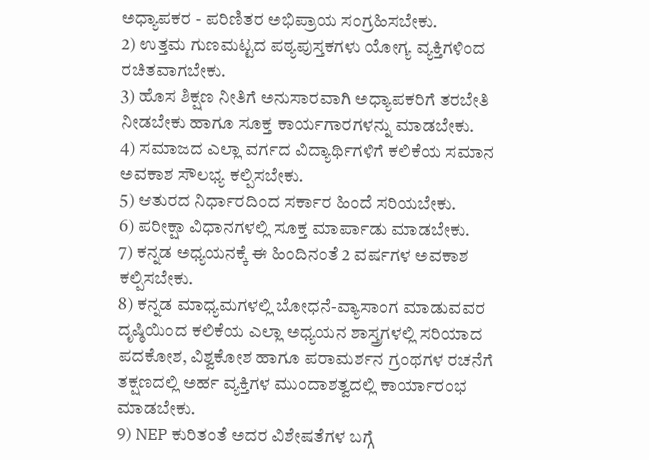ಅಧ್ಯಾಪಕರ - ಪರಿಣಿತರ ಅಭಿಪ್ರಾಯ ಸಂಗ್ರಹಿಸಬೇಕು.
2) ಉತ್ತಮ ಗುಣಮಟ್ಟದ ಪಠ್ಯಪುಸ್ತಕಗಳು ಯೋಗ್ಯ ವ್ಯಕ್ತಿಗಳಿಂದ ರಚಿತವಾಗಬೇಕು.
3) ಹೊಸ ಶಿಕ್ಷಣ ನೀತಿಗೆ ಅನುಸಾರವಾಗಿ ಅಧ್ಯಾಪಕರಿಗೆ ತರಬೇತಿ ನೀಡಬೇಕು ಹಾಗೂ ಸೂಕ್ತ ಕಾರ್ಯಗಾರಗಳನ್ನು ಮಾಡಬೇಕು.
4) ಸಮಾಜದ ಎಲ್ಲಾ ವರ್ಗದ ವಿದ್ಯಾರ್ಥಿಗಳಿಗೆ ಕಲಿಕೆಯ ಸಮಾನ ಅವಕಾಶ ಸೌಲಭ್ಯ ಕಲ್ಪಿಸಬೇಕು.
5) ಆತುರದ ನಿರ್ಧಾರದಿಂದ ಸರ್ಕಾರ ಹಿಂದೆ ಸರಿಯಬೇಕು.
6) ಪರೀಕ್ಷಾ ವಿಧಾನಗಳಲ್ಲಿ ಸೂಕ್ತ ಮಾರ್ಪಾಡು ಮಾಡಬೇಕು.
7) ಕನ್ನಡ ಅಧ್ಯಯನಕ್ಕೆ ಈ ಹಿಂದಿನಂತೆ 2 ವರ್ಷಗಳ ಅವಕಾಶ ಕಲ್ಪಿಸಬೇಕು.
8) ಕನ್ನಡ ಮಾಧ್ಯಮಗಳಲ್ಲಿ ಬೋಧನೆ-ವ್ಯಾಸಾಂಗ ಮಾಡುವವರ ದೃಷ್ಠಿಯಿಂದ ಕಲಿಕೆಯ ಎಲ್ಲಾ ಅಧ್ಯಯನ ಶಾಸ್ತ್ರಗಳಲ್ಲಿ ಸರಿಯಾದ ಪದಕೋಶ, ವಿಶ್ವಕೋಶ ಹಾಗೂ ಪರಾಮರ್ಶನ ಗ್ರಂಥಗಳ ರಚನೆಗೆ ತಕ್ಷಣದಲ್ಲಿ ಅರ್ಹ ವ್ಯಕ್ತಿಗಳ ಮುಂದಾಶತ್ವದಲ್ಲಿ ಕಾರ್ಯಾರಂಭ ಮಾಡಬೇಕು.
9) NEP ಕುರಿತಂತೆ ಅದರ ವಿಶೇಷತೆಗಳ ಬಗ್ಗೆ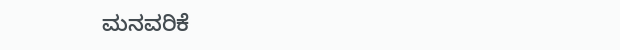ಮನವರಿಕೆ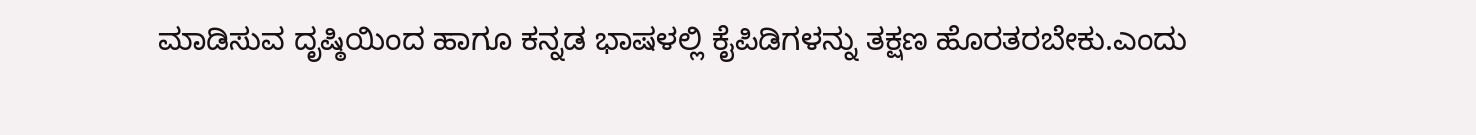ಮಾಡಿಸುವ ದೃಷ್ಠಿಯಿಂದ ಹಾಗೂ ಕನ್ನಡ ಭಾಷಳಲ್ಲಿ ಕೈಪಿಡಿಗಳನ್ನು ತಕ್ಷಣ ಹೊರತರಬೇಕು.ಎಂದು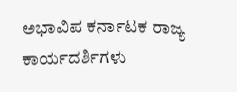ಅಭಾವಿಪ ಕರ್ನಾಟಕ ರಾಜ್ಯ ಕಾರ್ಯದರ್ಶಿಗಳು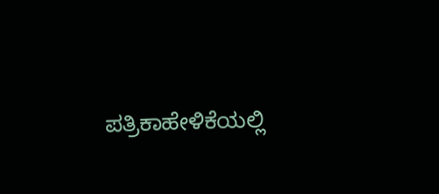ಪತ್ರಿಕಾಹೇಳಿಕೆಯಲ್ಲಿ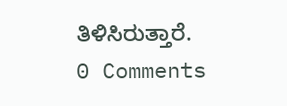ತಿಳಿಸಿರುತ್ತಾರೆ.
0 Comments